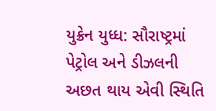યુક્રેન યુધ્ધ: સૌરાષ્ટ્રમાં પેટ્રોલ અને ડીઝલની અછત થાય એવી સ્થિતિ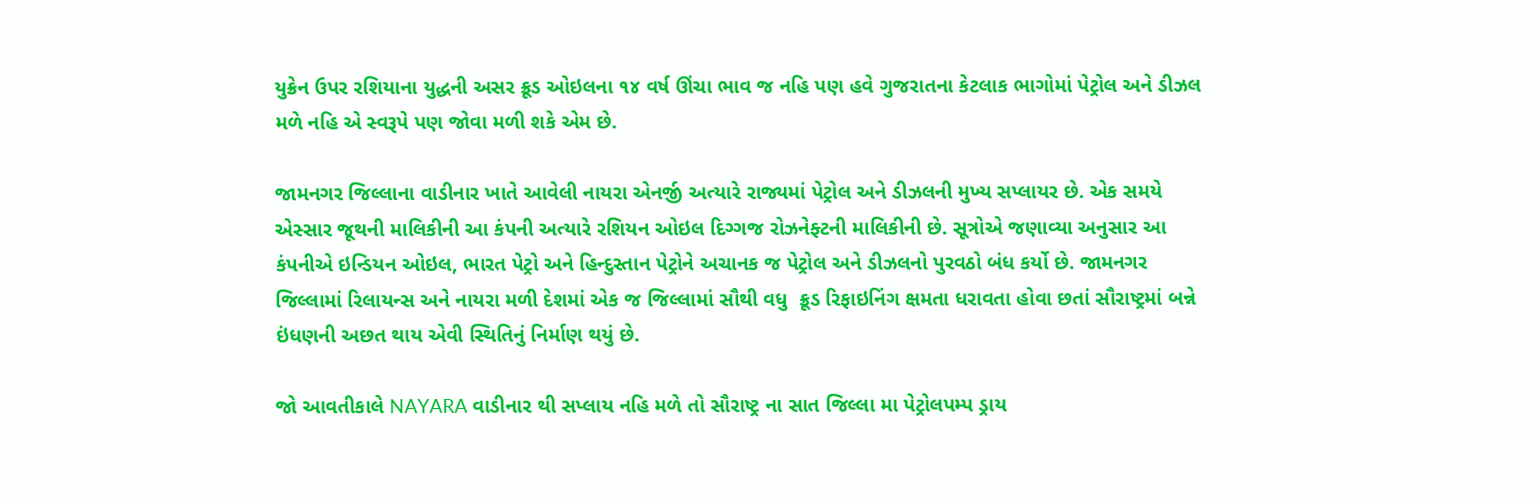યુક્રેન ઉપર રશિયાના યુદ્ધની અસર ક્રૂડ ઓઇલના ૧૪ વર્ષ ઊંચા ભાવ જ નહિ પણ હવે ગુજરાતના કેટલાક ભાગોમાં પેટ્રોલ અને ડીઝલ મળે નહિ એ સ્વરૂપે પણ જોવા મળી શકે એમ છે.

જામનગર જિલ્લાના વાડીનાર ખાતે આવેલી નાયરા એનર્જી અત્યારે રાજ્યમાં પેટ્રોલ અને ડીઝલની મુખ્ય સપ્લાયર છે. એક સમયે એસ્સાર જૂથની માલિકીની આ કંપની અત્યારે રશિયન ઓઇલ દિગ્ગજ રોઝનેફ્ટની માલિકીની છે. સૂત્રોએ જણાવ્યા અનુસાર આ કંપનીએ ઇન્ડિયન ઓઇલ, ભારત પેટ્રો અને હિન્દુસ્તાન પેટ્રોને અચાનક જ પેટ્રોલ અને ડીઝલનો પુરવઠો બંધ કર્યો છે. જામનગર જિલ્લામાં રિલાયન્સ અને નાયરા મળી દેશમાં એક જ જિલ્લામાં સૌથી વધુ  ક્રૂડ રિફાઇનિંગ ક્ષમતા ધરાવતા હોવા છતાં સૌરાષ્ટ્રમાં બન્ને ઇંધણની અછત થાય એવી સ્થિતિનું નિર્માણ થયું છે.

જો આવતીકાલે NAYARA વાડીનાર થી સપ્લાય નહિ મળે તો સૌરાષ્ટ્ર ના સાત જિલ્લા મા પેટ્રોલપમ્પ ડ્રાય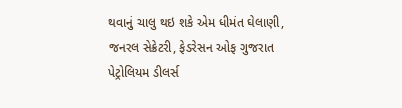થવાનું ચાલુ થઇ શકે એમ ધીમંત ઘેલાણી, જનરલ સેક્રેટરી, ફેડરેસન ઓફ ગુજરાત પેટ્રોલિયમ ડીલર્સ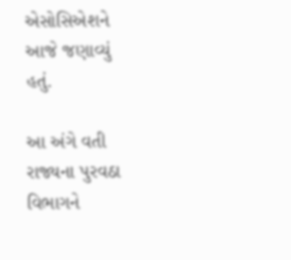એસોસિએશને આજે જણાવ્યું હતું.

આ અંગે વતી રાજ્યના પુરવઠા વિભાગને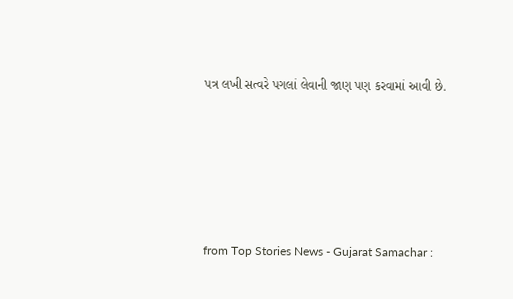પત્ર લખી સત્વરે પગલાં લેવાની જાણ પણ કરવામાં આવી છે.





from Top Stories News - Gujarat Samachar :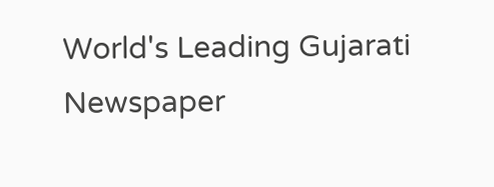World's Leading Gujarati Newspaper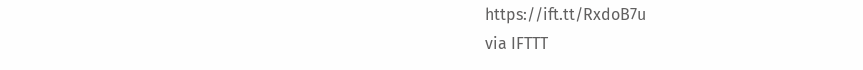https://ift.tt/RxdoB7u
via IFTTT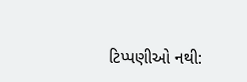ટિપ્પણીઓ નથી: